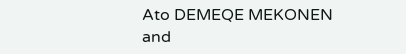Ato DEMEQE MEKONEN and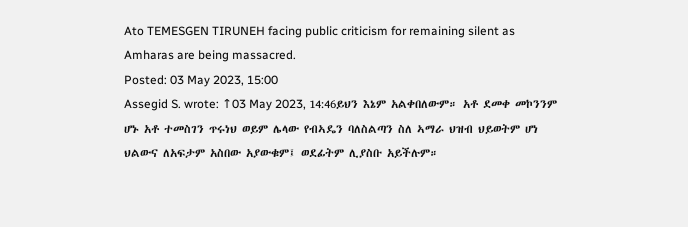Ato TEMESGEN TIRUNEH facing public criticism for remaining silent as Amharas are being massacred.
Posted: 03 May 2023, 15:00
Assegid S. wrote: ↑03 May 2023, 14:46ይህን እኔም አልቀበለውም። አቶ ደመቀ መኮንንም ሆኑ አቶ ተመስገን ጥሩነህ ወይም ሌላው የብኣዴን ባለስልጣን ስለ ኣማራ ህዝብ ህይወትም ሆነ ህልውና ለአፍታም አስበው አያውቁም፤ ወደፊትም ሊያስቡ አይችሉም።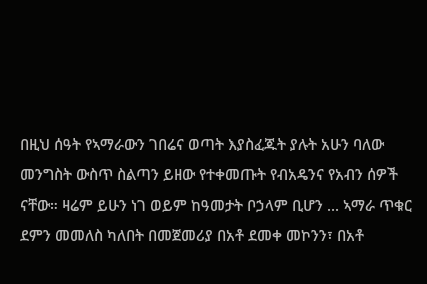በዚህ ሰዓት የኣማራውን ገበሬና ወጣት እያስፈጁት ያሉት አሁን ባለው መንግስት ውስጥ ስልጣን ይዘው የተቀመጡት የብአዴንና የአብን ሰዎች ናቸው። ዛሬም ይሁን ነገ ወይም ከዓመታት ቦኃላም ቢሆን ... ኣማራ ጥቁር ደምን መመለስ ካለበት በመጀመሪያ በአቶ ደመቀ መኮንን፣ በአቶ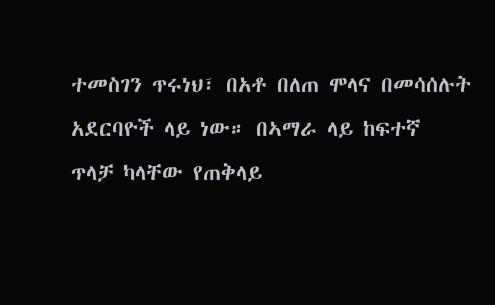ተመስገን ጥሩነህ፣ በአቶ በለጠ ሞላና በመሳሰሉት አደርባዮች ላይ ነው። በኣማራ ላይ ከፍተኛ ጥላቻ ካላቸው የጠቅላይ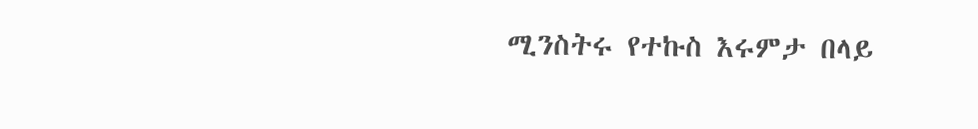ሚንስትሩ የተኩስ እሩምታ በላይ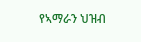የኣማራን ህዝብ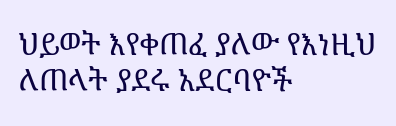ህይወት እየቀጠፈ ያለው የእነዚህ ለጠላት ያደሩ አደርባዮች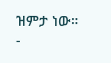ዝምታ ነው።
-